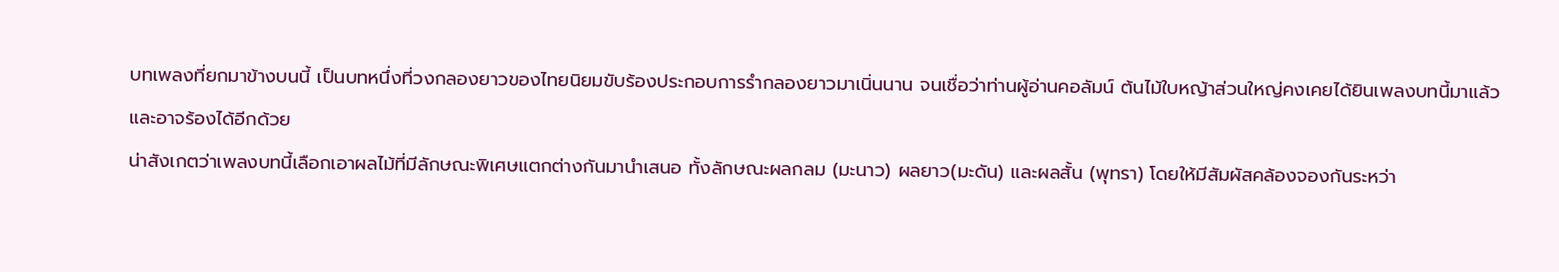บทเพลงที่ยกมาข้างบนนี้ เป็นบทหนึ่งที่วงกลองยาวของไทยนิยมขับร้องประกอบการรำกลองยาวมาเนิ่นนาน จนเชื่อว่าท่านผู้อ่านคอลัมน์ ต้นไม้ใบหญ้าส่วนใหญ่คงเคยได้ยินเพลงบทนี้มาแล้ว และอาจร้องได้อีกด้วย
น่าสังเกตว่าเพลงบทนี้เลือกเอาผลไม้ที่มีลักษณะพิเศษแตกต่างกันมานำเสนอ ทั้งลักษณะผลกลม (มะนาว) ผลยาว(มะดัน) และผลสั้น (พุทรา) โดยให้มีสัมผัสคล้องจองกันระหว่า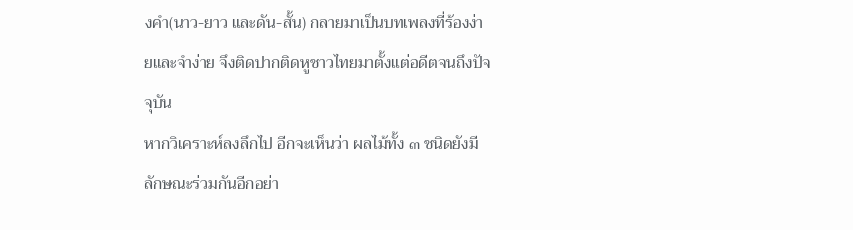งคำ(นาว-ยาว และดัน-สั้น) กลายมาเป็นบทเพลงที่ร้องง่ายและจำง่าย จึงติดปากติดหูชาวไทยมาตั้งแต่อดีตจนถึงปัจจุบัน
หากวิเคราะห์ลงลึกไป อีกจะเห็นว่า ผลไม้ทั้ง ๓ ชนิดยังมีลักษณะร่วมกันอีกอย่า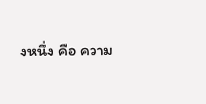งหนึ่ง คือ ความ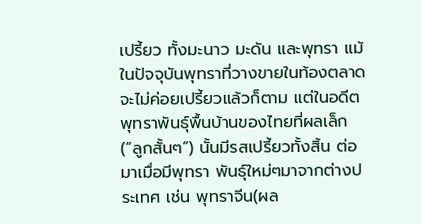เปรี้ยว ทั้งมะนาว มะดัน และพุทรา แม้ในปัจจุบันพุทราที่วางขายในท้องตลาดจะไม่ค่อยเปรี้ยวแล้วก็ตาม แต่ในอดีตพุทราพันธุ์พื้นบ้านของไทยที่ผลเล็ก (“ลูกสั้นๆ”) นั้นมีรสเปรี้ยวทั้งสิ้น ต่อมาเมื่อมีพุทรา พันธุ์ใหม่ๆมาจากต่างประเทศ เช่น พุทราจีน(ผล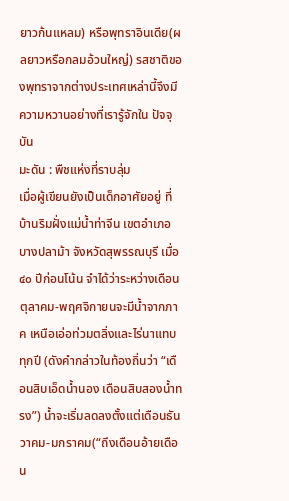ยาวก้นแหลม) หรือพุทราอินเดีย(ผลยาวหรือกลมอ้วนใหญ่) รสชาติของพุทราจากต่างประเทศเหล่านี้จึงมีความหวานอย่างที่เรารู้จักใน ปัจจุบัน
มะดัน : พืชแห่งที่ราบลุ่ม
เมื่อผู้เขียนยังเป็นเด็กอาศัยอยู่ ที่บ้านริมฝั่งแม่น้ำท่าจีน เขตอำเภอบางปลาม้า จังหวัดสุพรรณบุรี เมื่อ ๔๐ ปีก่อนโน้น จำได้ว่าระหว่างเดือน ตุลาคม-พฤศจิกายนจะมีน้ำจากภาค เหนือเอ่อท่วมตลิ่งและไร่นาแทบทุกปี (ดังคำกล่าวในท้องถิ่นว่า “เดือนสิบเอ็ดน้ำนอง เดือนสิบสองน้ำทรง”) น้ำจะเริ่มลดลงตั้งแต่เดือนธันวาคม-มกราคม(“ถึงเดือนอ้ายเดือน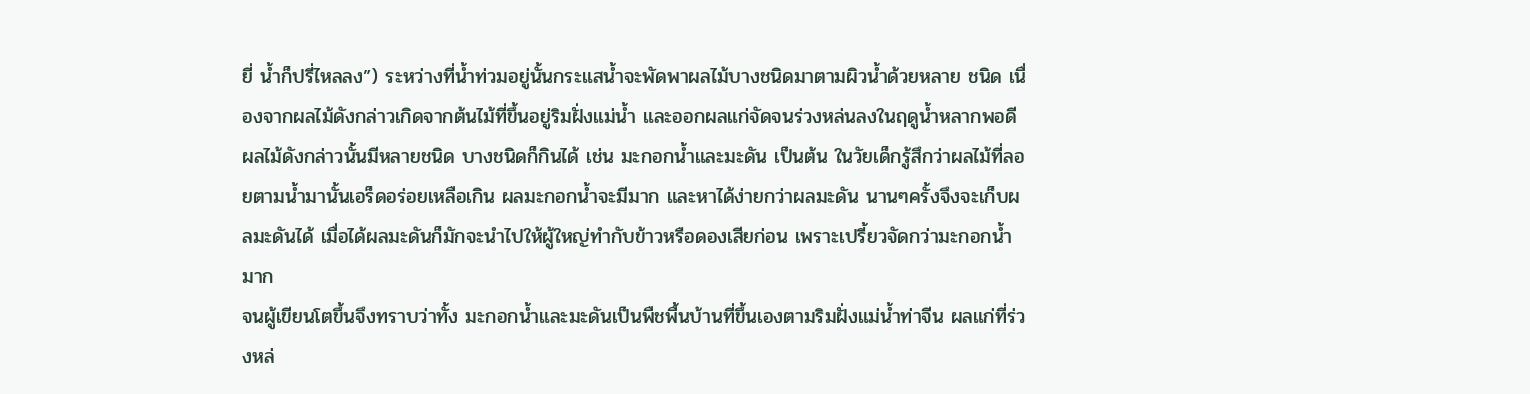ยี่ น้ำก็ปรี่ไหลลง”) ระหว่างที่น้ำท่วมอยู่นั้นกระแสน้ำจะพัดพาผลไม้บางชนิดมาตามผิวน้ำด้วยหลาย ชนิด เนื่องจากผลไม้ดังกล่าวเกิดจากต้นไม้ที่ขึ้นอยู่ริมฝั่งแม่น้ำ และออกผลแก่จัดจนร่วงหล่นลงในฤดูน้ำหลากพอดี ผลไม้ดังกล่าวนั้นมีหลายชนิด บางชนิดก็กินได้ เช่น มะกอกน้ำและมะดัน เป็นต้น ในวัยเด็กรู้สึกว่าผลไม้ที่ลอยตามน้ำมานั้นเอร็ดอร่อยเหลือเกิน ผลมะกอกน้ำจะมีมาก และหาได้ง่ายกว่าผลมะดัน นานๆครั้งจึงจะเก็บผลมะดันได้ เมื่อได้ผลมะดันก็มักจะนำไปให้ผู้ใหญ่ทำกับข้าวหรือดองเสียก่อน เพราะเปรี้ยวจัดกว่ามะกอกน้ำมาก
จนผู้เขียนโตขึ้นจึงทราบว่าทั้ง มะกอกน้ำและมะดันเป็นพืชพื้นบ้านที่ขึ้นเองตามริมฝั่งแม่น้ำท่าจีน ผลแก่ที่ร่วงหล่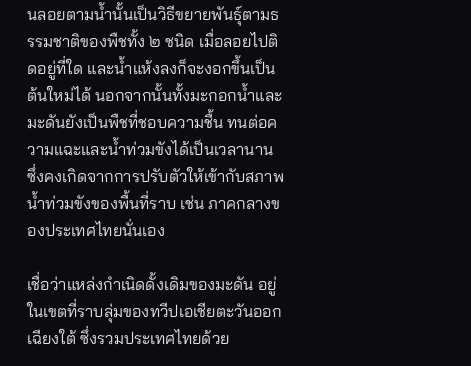นลอยตามน้ำนั้นเป็นวิธีขยายพันธุ์ตามธรรมชาติของพืชทั้ง ๒ ชนิด เมื่อลอยไปติดอยู่ที่ใด และน้ำแห้งลงก็จะงอกขึ้นเป็นต้นใหม่ได้ นอกจากนั้นทั้งมะกอกน้ำและมะดันยังเป็นพืชที่ชอบความชื้น ทนต่อความแฉะและน้ำท่วมขังได้เป็นเวลานาน ซึ่งคงเกิดจากการปรับตัวให้เข้ากับสภาพน้ำท่วมขังของพื้นที่ราบ เช่น ภาคกลางของประเทศไทยนั่นเอง

เชื่อว่าแหล่งกำเนิดดั้งเดิมของมะดัน อยู่ในเขตที่ราบลุ่มของทวีปเอเชียตะวันออกเฉียงใต้ ซึ่งรวมประเทศไทยด้วย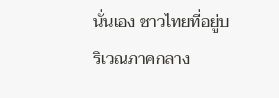นั่นเอง ชาวไทยที่อยู่บริเวณภาคกลาง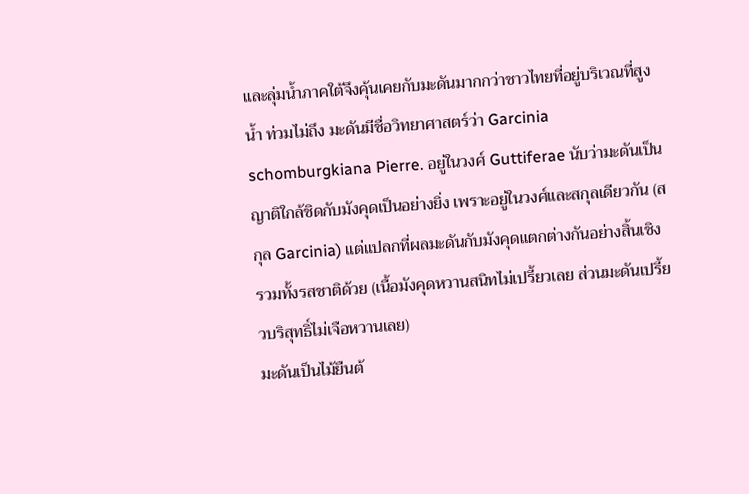และลุ่มน้ำภาคใต้จึงคุ้นเคยกับมะดันมากกว่าชาวไทยที่อยู่บริเวณที่สูงน้ำ ท่วมไม่ถึง มะดันมีชื่อวิทยาศาสตร์ว่า Garcinia schomburgkiana Pierre. อยู่ในวงศ์ Guttiferae นับว่ามะดันเป็นญาติใกล้ชิดกับมังคุดเป็นอย่างยิ่ง เพราะอยู่ในวงศ์และสกุลเดียวกัน (สกุล Garcinia) แต่แปลกที่ผลมะดันกับมังคุดแตกต่างกันอย่างสิ้นเชิง รวมทั้งรสชาติด้วย (เนื้อมังคุดหวานสนิทไม่เปรี้ยวเลย ส่วนมะดันเปรี้ยวบริสุทธิ์ไม่เจือหวานเลย)
มะดันเป็นไม้ยืนต้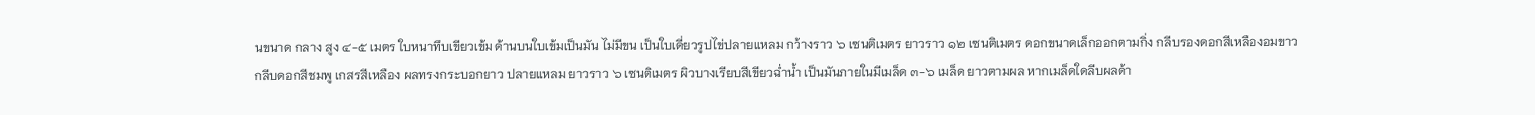นขนาด กลาง สูง ๔-๕ เมตร ใบหนาทึบเขียวเข้ม ด้านบนใบเข้มเป็นมัน ไม่มีขน เป็นใบเดี่ยวรูปไข่ปลายแหลม กว้างราว ๖ เซนติเมตร ยาวราว ๑๒ เซนติเมตร ดอกขนาดเล็กออกตามกิ่ง กลีบรองดอกสีเหลืองอมขาว กลีบดอกสีชมพู เกสรสีเหลือง ผลทรงกระบอกยาว ปลายแหลม ยาวราว ๖ เซนติเมตร ผิวบางเรียบสีเขียวฉ่ำน้ำ เป็นมันภายในมีเมล็ด ๓-๖ เมล็ด ยาวตามผล หากเมล็ดใดลีบผลด้า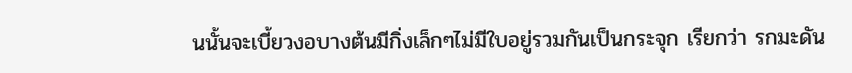นนั้นจะเบี้ยวงอบางต้นมีกิ่งเล็กๆไม่มีใบอยู่รวมกันเป็นกระจุก เรียกว่า รกมะดัน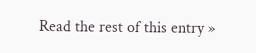Read the rest of this entry »